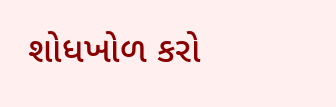શોધખોળ કરો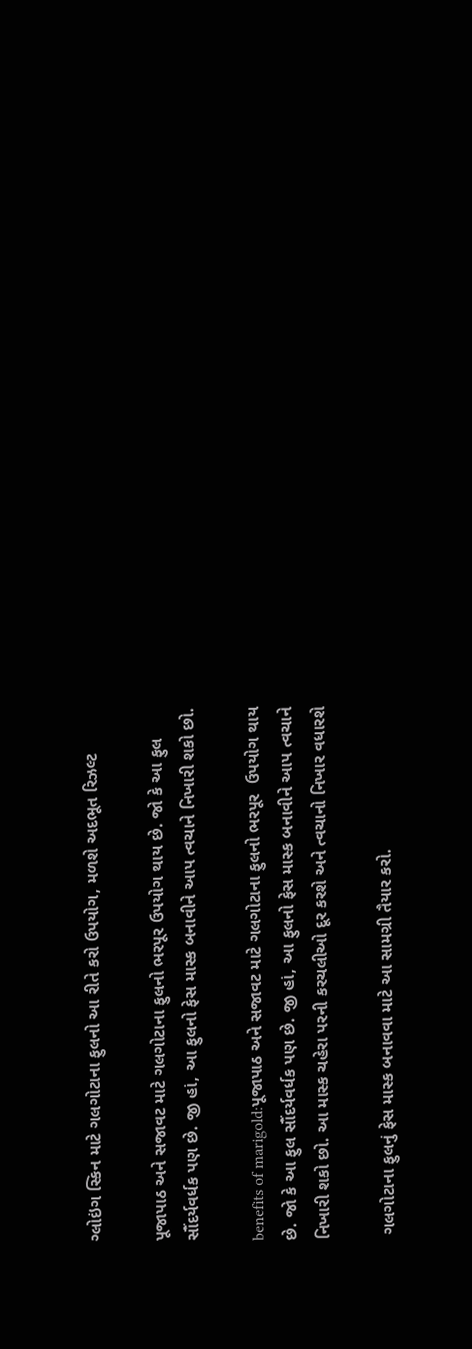ગ્લોઇંગ સ્કિન માટે ગલગોટાના ફુલનો આ રીતે કરો ઉપયોગ, મળશે અદભૂત રિઝલ્ટ

પૂજાપાઠ અને સજાવટ માટે ગલગોટાના ફુલનો ભરપૂર ઉપયોગ થાય છે. જો કે આ ફુલ સૌંદર્યવર્ધક પણ છે. જી હાં, આ ફુલનો ફેસ માસ્ક બનાવીને આપ ત્વચાને નિખારી શકો છો.

benefits of marigold:પૂજાપાઠ અને સજાવટ માટે ગલગોટાના ફુલનો ભરપૂર  ઉપયોગ થાય છે. જો કે આ ફુલ સૌંદર્યવર્ધક પણ છે. જી હાં, આ ફુલનો ફેસ માસ્ક બનાવીને આપ ત્વચાને નિખારી શકો છો. આ માસ્ક ચહેરા પરની કરચલીઓ દૂર કરશે અને ત્વચાનો નિખાર વધારશે

 ગલગોટાના ફુલનું ફેસ માસ્ક બનાવવા માટે આ સામગ્રી તૈયાર કરો.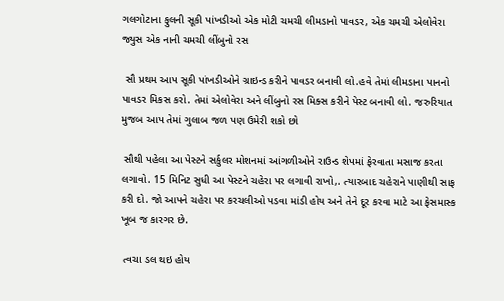ગલગોટાના ફુલની સૂકી પાંખડીઓ એક મોટી ચમચી લીમડાનો પાવડર, એક ચમચી એલોવેરા જ્યુસ એક નાની ચમચી લીંબુનો રસ

 સૌ પ્રથમ આપ સૂકી પાંખડીઓને ગ્રાઇન્ડ કરીને પાવડર બનાવી લો.હવે તેમાં લીમડાના પાનનો પાવડર મિકસ કરો. તેમાં એલોવેરા અને લીંબુનો રસ મિક્સ કરીને પેસ્ટ બનાવી લો. જરુરિયાત મુજબ આપ તેમાં ગુલાબ જળ પણ ઉમેરી શકો છો

 સૌથી પહેલા આ પેસ્ટને સર્કુલર મોશનમાં આંગળીઓને રાઉન્ડ શેપમાં ફેરવાતા મસાજ કરતા લગાવો. 15 મિનિટ સુધી આ પેસ્ટને ચહેરા પર લગાવી રાખો,. ત્યારબાદ ચહેરાને પાણીથી સાફ કરી દો. જો આપને ચહેરા પર કરચલીઓ પડવા માંડી હોય અને તેને દૂર કરવા માટે આ ફેસમાસ્ક ખૂબ જ કારગર છે.

 ત્વચા ડલ થઇ હોય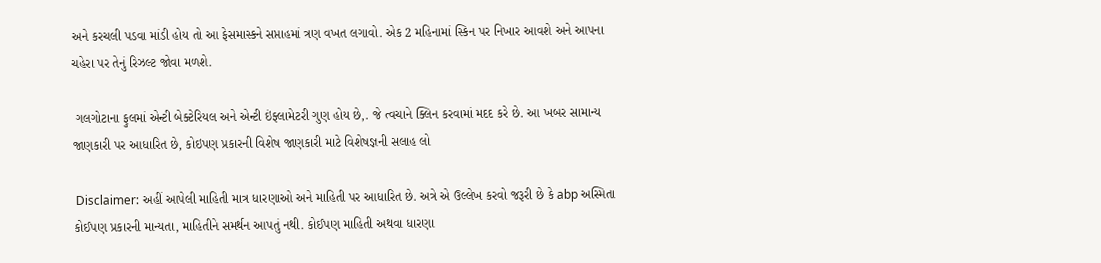અને કરચલી પડવા માંડી હોય તો આ ફેસમાસ્કને સપ્તાહમાં ત્રણ વખત લગાવો. એક 2 મહિનામાં સ્કિન પર નિખાર આવશે અને આપના ચહેરા પર તેનું રિઝલ્ટ જોવા મળશે.

 ગલગોટાના ફુલમાં એન્ટી બેક્ટેરિયલ અને એન્ટી ઇંફ્લામેટરી ગુણ હોય છે,. જે ત્વચાને ક્લિન કરવામાં મદદ કરે છે. આ ખબર સામાન્ય જાણકારી પર આધારિત છે, કોઇપણ પ્રકારની વિશેષ જાણકારી માટે વિશેષજ્ઞની સલાહ લો

 Disclaimer: અહીં આપેલી માહિતી માત્ર ધારણાઓ અને માહિતી પર આધારિત છે. અત્રે એ ઉલ્લેખ કરવો જરૂરી છે કે abp અસ્મિતા  કોઈપણ પ્રકારની માન્યતા, માહિતીને સમર્થન આપતું નથી. કોઈપણ માહિતી અથવા ધારણા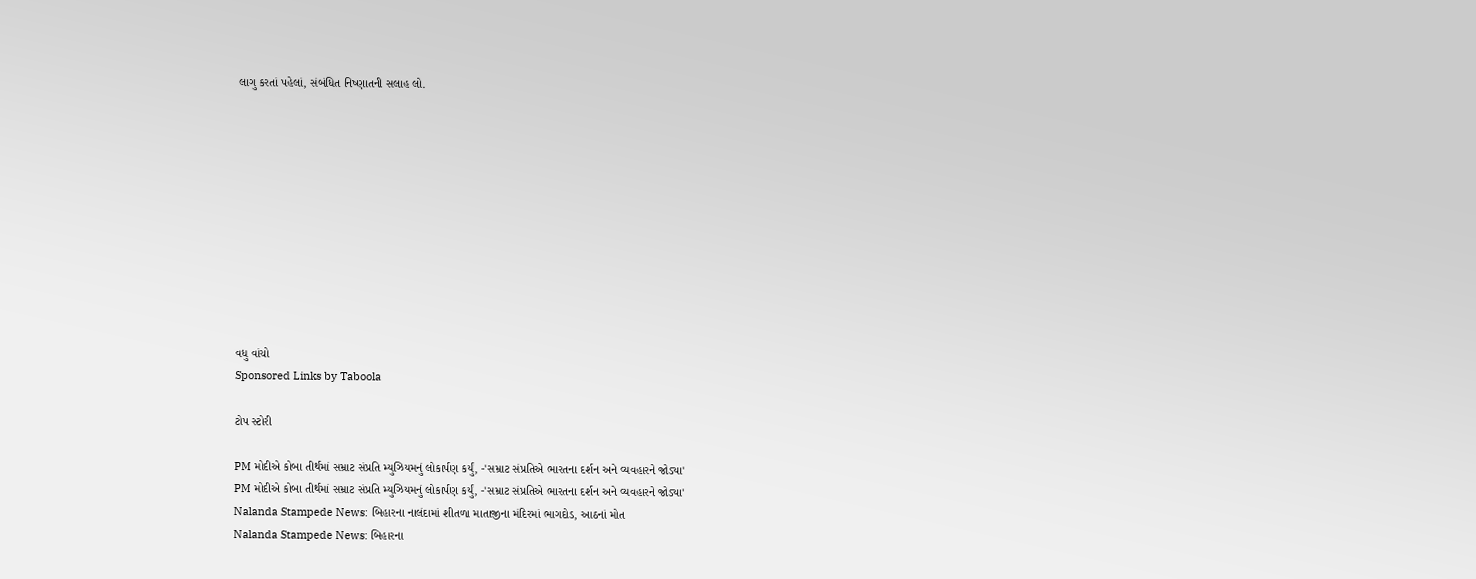લાગુ કરતાં પહેલાં, સંબંધિત નિષ્ણાતની સલાહ લો.











વધુ વાંચો
Sponsored Links by Taboola

ટોપ સ્ટોરી

PM મોદીએ કોબા તીર્થમાં સમ્રાટ સંપ્રતિ મ્યુઝિયમનું લોકાર્પણ કર્યું, -'સમ્રાટ સંપ્રતિએ ભારતના દર્શન અને વ્યવહારને જોડ્યા'
PM મોદીએ કોબા તીર્થમાં સમ્રાટ સંપ્રતિ મ્યુઝિયમનું લોકાર્પણ કર્યું, -'સમ્રાટ સંપ્રતિએ ભારતના દર્શન અને વ્યવહારને જોડ્યા'
Nalanda Stampede News: બિહારના નાલંદામાં શીતળા માતાજીના મંદિરમાં ભાગદોડ, આઠનાં મોત
Nalanda Stampede News: બિહારના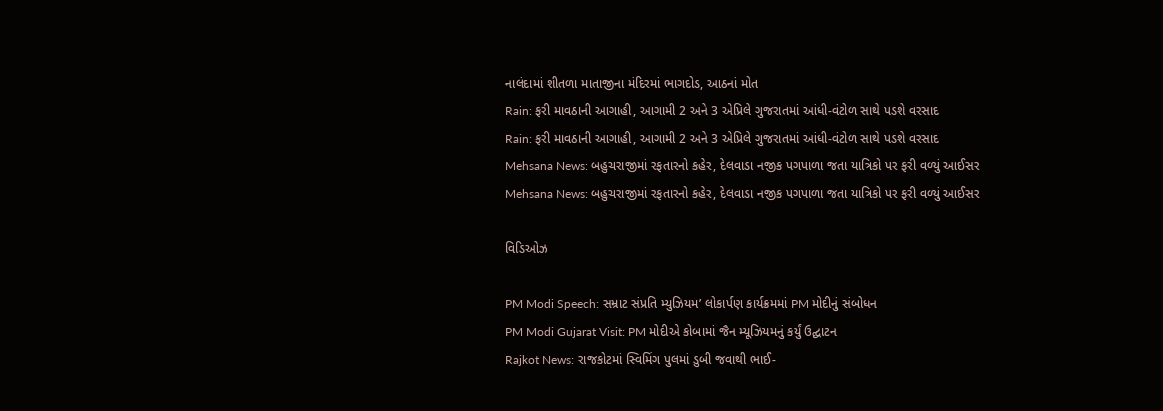નાલંદામાં શીતળા માતાજીના મંદિરમાં ભાગદોડ, આઠનાં મોત
Rain: ફરી માવઠાની આગાહી, આગામી 2 અને 3 એપ્રિલે ગુજરાતમાં આંધી-વંટોળ સાથે પડશે વરસાદ
Rain: ફરી માવઠાની આગાહી, આગામી 2 અને 3 એપ્રિલે ગુજરાતમાં આંધી-વંટોળ સાથે પડશે વરસાદ
Mehsana News: બહુચરાજીમાં રફતારનો કહેર, દેલવાડા નજીક પગપાળા જતા યાત્રિકો પર ફરી વળ્યું આઈસર
Mehsana News: બહુચરાજીમાં રફતારનો કહેર, દેલવાડા નજીક પગપાળા જતા યાત્રિકો પર ફરી વળ્યું આઈસર

વિડિઓઝ

PM Modi Speech: સમ્રાટ સંપ્રતિ મ્યુઝિયમ’ લોકાર્પણ કાર્યક્રમમાં PM મોદીનું સંબોધન
PM Modi Gujarat Visit: PM મોદીએ કોબામાં જૈન મ્યૂઝિયમનું કર્યું ઉદ્ઘાટન
Rajkot News: રાજકોટમાં સ્વિમિંગ પુલમાં ડુબી જવાથી ભાઈ-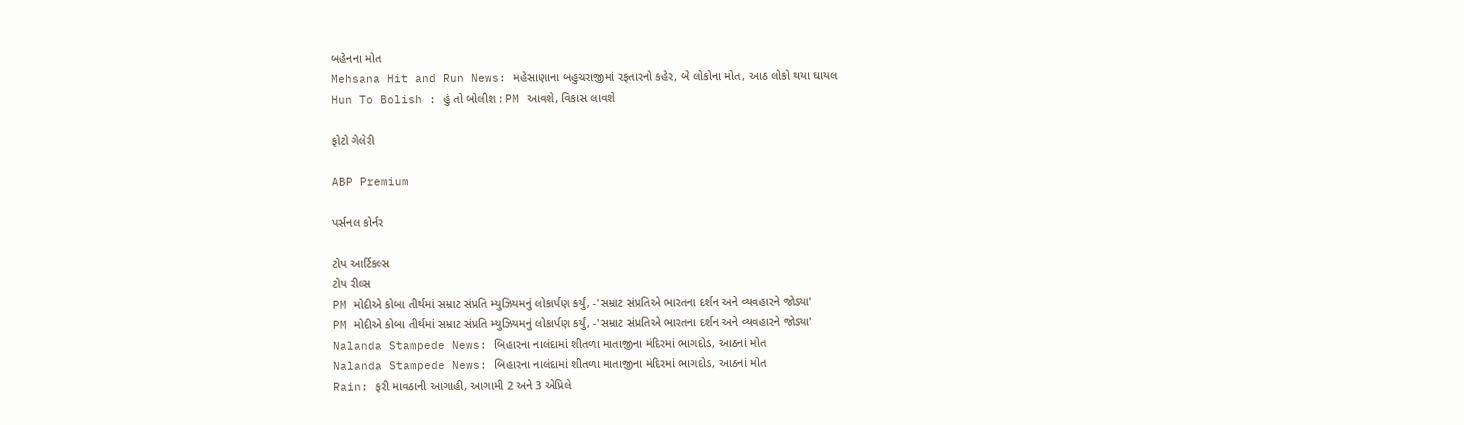બહેનના મોત
Mehsana Hit and Run News: મહેસાણાના બહુચરાજીમાં રફતારનો કહેર, બે લોકોના મોત, આઠ લોકો થયા ઘાયલ
Hun To Bolish : હું તો બોલીશ : PM આવશે, વિકાસ લાવશે

ફોટો ગેલેરી

ABP Premium

પર્સનલ કોર્નર

ટોપ આર્ટિકલ્સ
ટોપ રીલ્સ
PM મોદીએ કોબા તીર્થમાં સમ્રાટ સંપ્રતિ મ્યુઝિયમનું લોકાર્પણ કર્યું, -'સમ્રાટ સંપ્રતિએ ભારતના દર્શન અને વ્યવહારને જોડ્યા'
PM મોદીએ કોબા તીર્થમાં સમ્રાટ સંપ્રતિ મ્યુઝિયમનું લોકાર્પણ કર્યું, -'સમ્રાટ સંપ્રતિએ ભારતના દર્શન અને વ્યવહારને જોડ્યા'
Nalanda Stampede News: બિહારના નાલંદામાં શીતળા માતાજીના મંદિરમાં ભાગદોડ, આઠનાં મોત
Nalanda Stampede News: બિહારના નાલંદામાં શીતળા માતાજીના મંદિરમાં ભાગદોડ, આઠનાં મોત
Rain: ફરી માવઠાની આગાહી, આગામી 2 અને 3 એપ્રિલે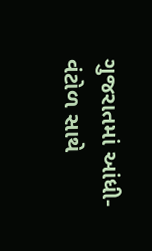ગુજરાતમાં આંધી-વંટોળ સાથે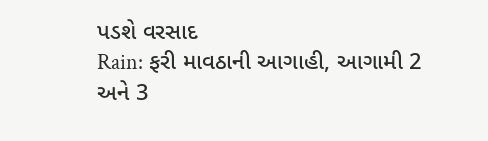પડશે વરસાદ
Rain: ફરી માવઠાની આગાહી, આગામી 2 અને 3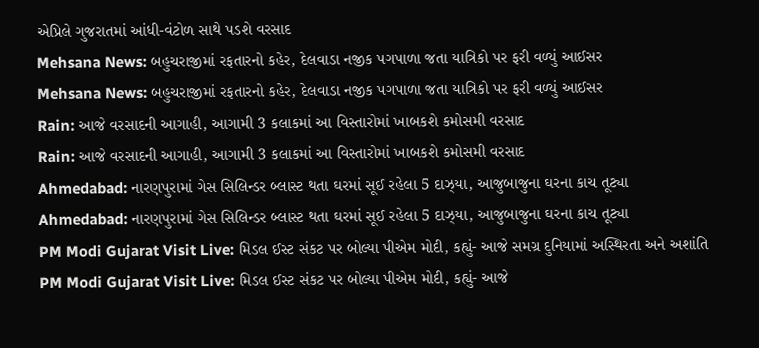એપ્રિલે ગુજરાતમાં આંધી-વંટોળ સાથે પડશે વરસાદ
Mehsana News: બહુચરાજીમાં રફતારનો કહેર, દેલવાડા નજીક પગપાળા જતા યાત્રિકો પર ફરી વળ્યું આઈસર
Mehsana News: બહુચરાજીમાં રફતારનો કહેર, દેલવાડા નજીક પગપાળા જતા યાત્રિકો પર ફરી વળ્યું આઈસર
Rain: આજે વરસાદની આગાહી, આગામી 3 કલાકમાં આ વિસ્તારોમાં ખાબકશે કમોસમી વરસાદ
Rain: આજે વરસાદની આગાહી, આગામી 3 કલાકમાં આ વિસ્તારોમાં ખાબકશે કમોસમી વરસાદ
Ahmedabad: નારણપુરામાં ગેસ સિલિન્ડર બ્લાસ્ટ થતા ઘરમાં સૂઈ રહેલા 5 દાઝ્યા, આજુબાજુના ઘરના કાચ તૂટ્યા
Ahmedabad: નારણપુરામાં ગેસ સિલિન્ડર બ્લાસ્ટ થતા ઘરમાં સૂઈ રહેલા 5 દાઝ્યા, આજુબાજુના ઘરના કાચ તૂટ્યા
PM Modi Gujarat Visit Live: મિડલ ઈસ્ટ સંકટ પર બોલ્યા પીએમ મોદી, કહ્યું- આજે સમગ્ર દુનિયામાં અસ્થિરતા અને અશાંતિ
PM Modi Gujarat Visit Live: મિડલ ઈસ્ટ સંકટ પર બોલ્યા પીએમ મોદી, કહ્યું- આજે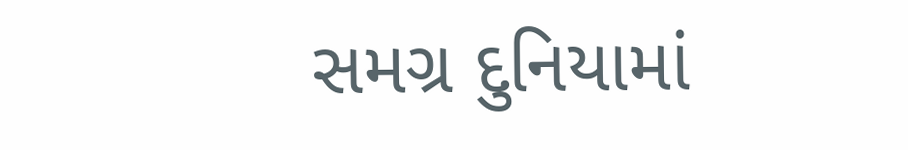સમગ્ર દુનિયામાં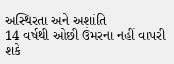અસ્થિરતા અને અશાંતિ
14 વર્ષથી ઓછી ઉંમરના નહીં વાપરી શકે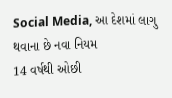Social Media, આ દેશમાં લાગુ થવાના છે નવા નિયમ
14 વર્ષથી ઓછી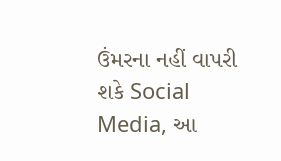ઉંમરના નહીં વાપરી શકે Social Media, આ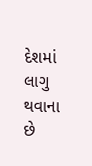દેશમાં લાગુ થવાના છે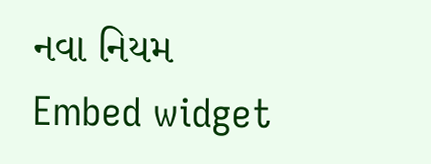નવા નિયમ
Embed widget